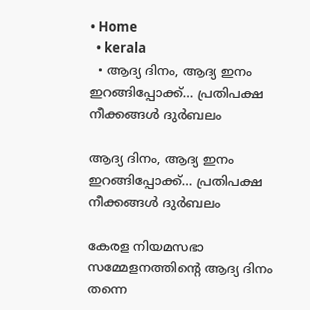• Home
  • kerala
  • ആദ്യ ദിനം, ആദ്യ ഇനം ഇറങ്ങിപ്പോക്ക്‌… പ്രതിപക്ഷ നീക്കങ്ങള്‍ ദുര്‍ബലം

ആദ്യ ദിനം, ആദ്യ ഇനം ഇറങ്ങിപ്പോക്ക്‌… പ്രതിപക്ഷ നീക്കങ്ങള്‍ ദുര്‍ബലം

കേരള നിയമസഭാ സമ്മേളനത്തിന്റെ ആദ്യ ദിനം തന്നെ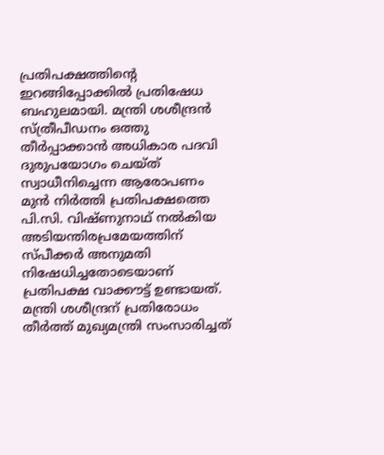പ്രതിപക്ഷത്തിന്റെ ഇറങ്ങിപ്പോക്കില്‍ പ്രതിഷേധ ബഹുലമായി. മന്ത്രി ശശീന്ദ്രന്‍ സ്‌ത്രീപീഡനം ഒത്തു തീര്‍പ്പാക്കാന്‍ അധികാര പദവി ദുരുപയോഗം ചെയ്‌ത്‌ സ്വാധീനിച്ചെന്ന ആരോപണം മുന്‍ നിര്‍ത്തി പ്രതിപക്ഷത്തെ പി.സി. വിഷ്‌ണുനാഥ്‌ നല്‍കിയ അടിയന്തിരപ്രമേയത്തിന്‌ സ്‌പീക്കര്‍ അനുമതി നിഷേധിച്ചതോടെയാണ്‌ പ്രതിപക്ഷ വാക്കൗട്ട്‌ ഉണ്ടായത്‌. മന്ത്രി ശശീന്ദ്രന്‌ പ്രതിരോധം തീര്‍ത്ത്‌ മുഖ്യമന്ത്രി സംസാരിച്ചത്‌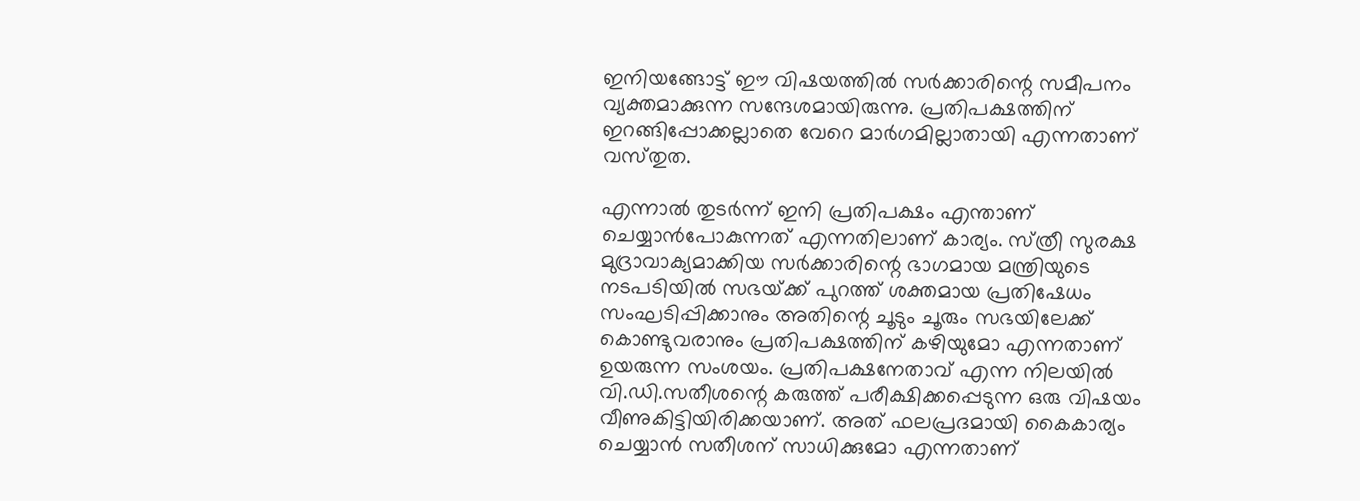ഇനിയങ്ങോട്ട്‌ ഈ വിഷയത്തില്‍ സര്‍ക്കാരിന്റെ സമീപനം വ്യക്തമാക്കുന്ന സന്ദേശമായിരുന്നു. പ്രതിപക്ഷത്തിന്‌ ഇറങ്ങിപ്പോക്കല്ലാതെ വേറെ മാര്‍ഗമില്ലാതായി എന്നതാണ്‌ വസ്‌തുത.

എന്നാല്‍ തുടര്‍ന്ന്‌ ഇനി പ്രതിപക്ഷം എന്താണ്‌ ചെയ്യാന്‍പോകുന്നത്‌ എന്നതിലാണ്‌ കാര്യം. സ്‌ത്രീ സുരക്ഷ മുദ്രാവാക്യമാക്കിയ സര്‍ക്കാരിന്റെ ഭാഗമായ മന്ത്രിയുടെ നടപടിയില്‍ സഭയ്‌ക്ക്‌ പുറത്ത്‌ ശക്തമായ പ്രതിഷേധം സംഘടിപ്പിക്കാനും അതിന്റെ ചൂടും ചൂരും സഭയിലേക്ക്‌ കൊണ്ടുവരാനും പ്രതിപക്ഷത്തിന്‌ കഴിയുമോ എന്നതാണ്‌ ഉയരുന്ന സംശയം. പ്രതിപക്ഷനേതാവ്‌ എന്ന നിലയില്‍ വി.ഡി.സതീശന്റെ കരുത്ത്‌ പരീക്ഷിക്കപ്പെടുന്ന ഒരു വിഷയം വീണുകിട്ടിയിരിക്കയാണ്‌. അത്‌ ഫലപ്രദമായി കൈകാര്യം ചെയ്യാന്‍ സതീശന്‌ സാധിക്കുമോ എന്നതാണ്‌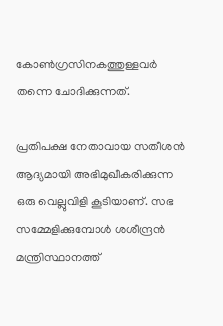കോണ്‍ഗ്രസിനകത്തുള്ളവര്‍ തന്നെ ചോദിക്കുന്നത്‌.

പ്രതിപക്ഷ നേതാവായ സതീശന്‍ ആദ്യമായി അഭിമുഖീകരിക്കുന്ന ഒരു വെല്ലുവിളി കൂടിയാണ്‌. സഭ സമ്മേളിക്കുമ്പോള്‍ ശശീന്ദ്രന്‍ മന്ത്രിസ്ഥാനത്ത്‌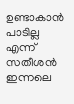ഉണ്ടാകാന്‍ പാടില്ല എന്ന്‌ സതീശന്‍ ഇന്നലെ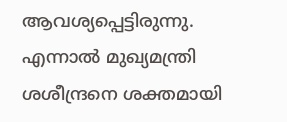ആവശ്യപ്പെട്ടിരുന്നു. എന്നാല്‍ മുഖ്യമന്ത്രി ശശീന്ദ്രനെ ശക്തമായി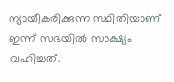ന്യായീകരിക്കുന്ന സ്ഥിതിയാണ്‌ ഇന്ന്‌ സഭയില്‍ സാക്ഷ്യം വഹിച്ചത്‌.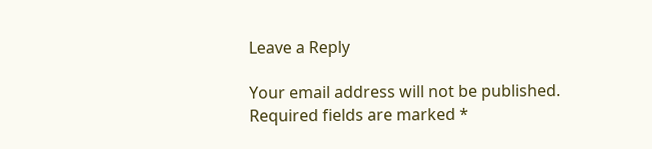Leave a Reply

Your email address will not be published. Required fields are marked *